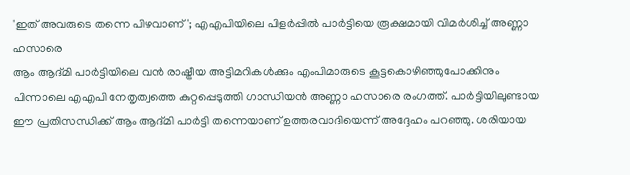'ഇത് അവരുടെ തന്നെ പിഴവാണ്'; എഎപിയിലെ പിളർപ്പിൽ പാർട്ടിയെ രൂക്ഷമായി വിമർശിച്ച് അണ്ണാ ഹസാരെ
ആം ആദ്മി പാർട്ടിയിലെ വൻ രാഷ്ട്രീയ അട്ടിമറികൾക്കും എംപിമാരുടെ കൂട്ടകൊഴിഞ്ഞുപോക്കിനും പിന്നാലെ എഎപി നേതൃത്വത്തെ കുറ്റപ്പെടുത്തി ഗാന്ധിയൻ അണ്ണാ ഹസാരെ രംഗത്ത്. പാർട്ടിയിലുണ്ടായ ഈ പ്രതിസന്ധിക്ക് ആം ആദ്മി പാർട്ടി തന്നെയാണ് ഉത്തരവാദിയെന്ന് അദ്ദേഹം പറഞ്ഞു. ശരിയായ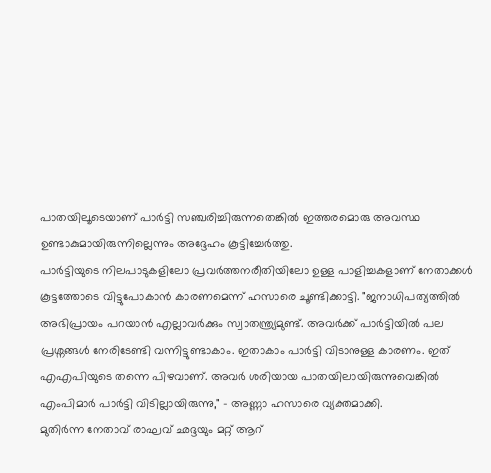പാതയിലൂടെയാണ് പാർട്ടി സഞ്ചരിച്ചിരുന്നതെങ്കിൽ ഇത്തരമൊരു അവസ്ഥ ഉണ്ടാകുമായിരുന്നില്ലെന്നും അദ്ദേഹം കൂട്ടിച്ചേർത്തു.
പാർട്ടിയുടെ നിലപാടുകളിലോ പ്രവർത്തനരീതിയിലോ ഉള്ള പാളിച്ചകളാണ് നേതാക്കൾ കൂട്ടത്തോടെ വിട്ടുപോകാൻ കാരണമെന്ന് ഹസാരെ ചൂണ്ടിക്കാട്ടി. "ജനാധിപത്യത്തിൽ അഭിപ്രായം പറയാൻ എല്ലാവർക്കും സ്വാതന്ത്ര്യമുണ്ട്. അവർക്ക് പാർട്ടിയിൽ പല പ്രശ്നങ്ങൾ നേരിടേണ്ടി വന്നിട്ടുണ്ടാകാം. ഇതാകാം പാർട്ടി വിടാനുള്ള കാരണം. ഇത് എഎപിയുടെ തന്നെ പിഴവാണ്. അവർ ശരിയായ പാതയിലായിരുന്നുവെങ്കിൽ എംപിമാർ പാർട്ടി വിടില്ലായിരുന്നു," - അണ്ണാ ഹസാരെ വ്യക്തമാക്കി.
മുതിർന്ന നേതാവ് രാഘവ് ഛദ്ദയും മറ്റ് ആറ്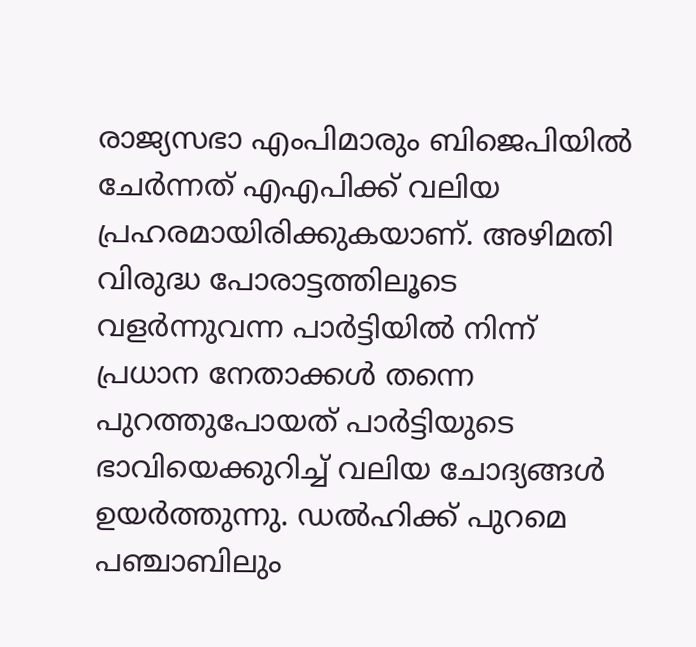രാജ്യസഭാ എംപിമാരും ബിജെപിയിൽ ചേർന്നത് എഎപിക്ക് വലിയ പ്രഹരമായിരിക്കുകയാണ്. അഴിമതി വിരുദ്ധ പോരാട്ടത്തിലൂടെ വളർന്നുവന്ന പാർട്ടിയിൽ നിന്ന് പ്രധാന നേതാക്കൾ തന്നെ പുറത്തുപോയത് പാർട്ടിയുടെ ഭാവിയെക്കുറിച്ച് വലിയ ചോദ്യങ്ങൾ ഉയർത്തുന്നു. ഡൽഹിക്ക് പുറമെ പഞ്ചാബിലും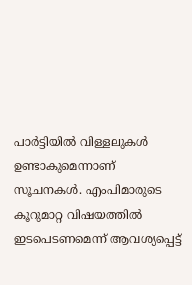പാർട്ടിയിൽ വിള്ളലുകൾ ഉണ്ടാകുമെന്നാണ് സൂചനകൾ. എംപിമാരുടെ കൂറുമാറ്റ വിഷയത്തിൽ ഇടപെടണമെന്ന് ആവശ്യപ്പെട്ട്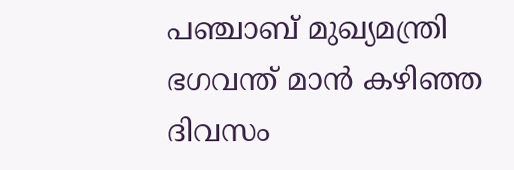പഞ്ചാബ് മുഖ്യമന്ത്രി ഭഗവന്ത് മാൻ കഴിഞ്ഞ ദിവസം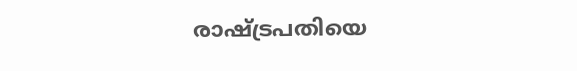രാഷ്ട്രപതിയെ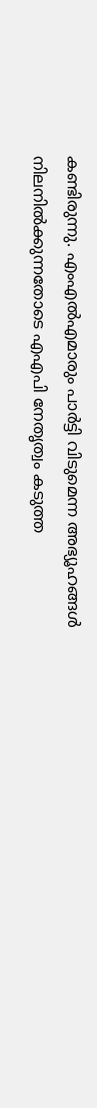കണ്ടിരുന്നു. എംഎൽഎമാരും പാർട്ടി വിടുമെന്ന അഭ്യൂഹങ്ങൾ നിലനിൽക്കുന്നതോടെ എഎപി നേതൃത്വം കടുത്ത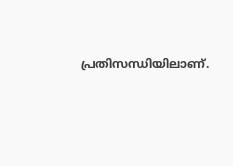പ്രതിസന്ധിയിലാണ്.